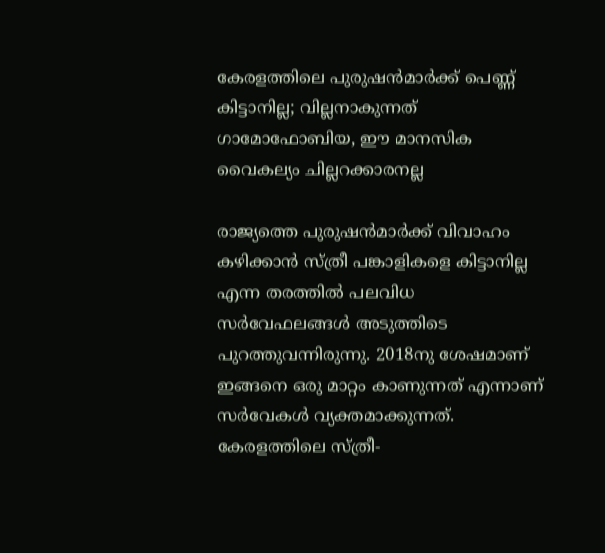കേരളത്തിലെ പുരുഷൻമാർക്ക് പെണ്ണ് കിട്ടാനില്ല; വില്ലനാകുന്നത് ഗാമോഫോബിയ, ഈ മാനസിക വൈകല്യം ചില്ലറക്കാരനല്ല

രാജ്യത്തെ പുരുഷൻമാർക്ക് വിവാഹം കഴിക്കാൻ സ്ത്രീ പങ്കാളികളെ കിട്ടാനില്ല എന്ന തരത്തിൽ പലവിധ സർവേഫലങ്ങൾ അടുത്തിടെ പുറത്തുവന്നിരുന്നു. 2018നു ശേഷമാണ് ഇങ്ങനെ ഒരു മാറ്റം കാണുന്നത് എന്നാണ് സർവേകൾ വ്യക്തമാക്കുന്നത്. കേരളത്തിലെ സ്‌ത്രീ-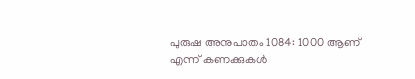പുരുഷ അനുപാതം 1084: 1000 ആണ് എന്ന് കണക്കുകൾ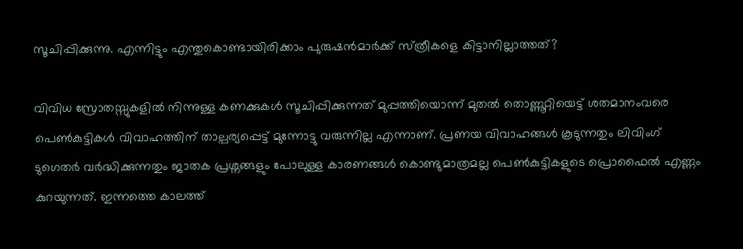സൂചിപ്പിക്കുന്നു. എന്നിട്ടും എന്തുകൊണ്ടായിരിക്കാം പുരുഷൻമാർക്ക് സ്‌ത്രീകളെ കിട്ടാനില്ലാത്തത്?

വിവിധ സ്രോതസ്സുകളിൽ നിന്നുള്ള കണക്കുകൾ സൂചിപ്പിക്കുന്നത് മുപ്പത്തിയൊന്ന് മുതൽ തൊണ്ണൂറ്റിയെട്ട് ശതമാനംവരെ പെൺകുട്ടികൾ വിവാഹത്തിന് താല്പര്യപ്പെട്ട് മുന്നോട്ടു വരുന്നില്ല എന്നാണ്. പ്രണയ വിവാഹങ്ങൾ കൂടുന്നതും ലിവിംഗ് ടുഗെതർ വർദ്ധിക്കുന്നതും ജാതക പ്രശ്നങ്ങളും പോലുള്ള കാരണങ്ങൾ കൊണ്ടുമാത്രമല്ല പെൺകുട്ടികളുടെ പ്രൊഫൈൽ എണ്ണം കുറയുന്നത്. ഇന്നത്തെ കാലത്ത്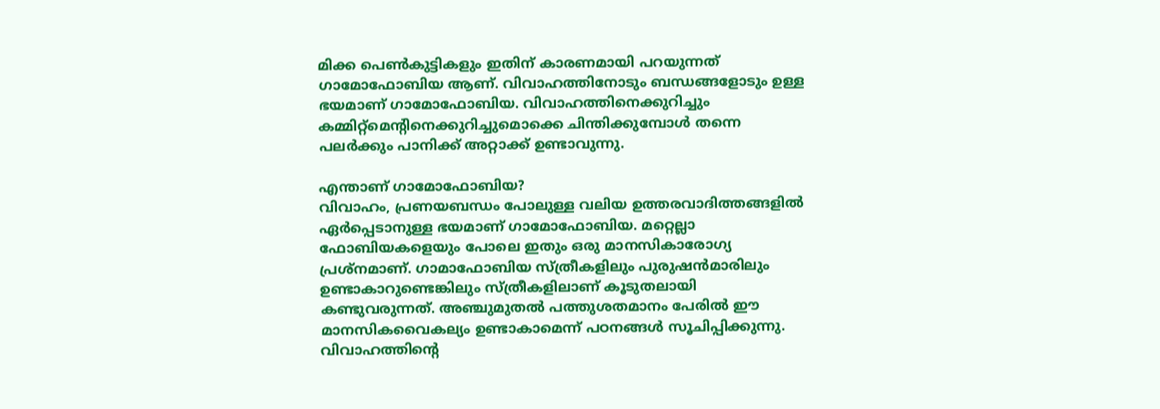മിക്ക പെൺകുട്ടികളും ഇതിന് കാരണമായി പറയുന്നത് ഗാമോഫോബിയ ആണ്. വിവാഹത്തിനോടും ബന്ധങ്ങളോടും ഉള്ള ഭയമാണ് ഗാമോഫോബിയ. വിവാഹത്തിനെക്കുറിച്ചും കമ്മിറ്റ്മെന്റിനെക്കുറിച്ചുമൊക്കെ ചിന്തിക്കുമ്പോൾ തന്നെ പലർക്കും പാനിക്ക് അറ്റാക്ക് ഉണ്ടാവുന്നു.

എന്താണ് ഗാമോഫോബിയ?
വിവാഹം, പ്രണയബന്ധം പോലുള്ള വലിയ ഉത്തരവാദിത്തങ്ങളിൽ ഏർപ്പെടാനുള്ള ഭയമാണ് ഗാമോഫോബിയ. മറ്റെല്ലാ ഫോബിയകളെയും പോലെ ഇതും ഒരു മാനസികാരോഗ്യ പ്രശ്‌നമാണ്. ഗാമാഫോബിയ സ്‌ത്രീകളിലും പുരുഷൻമാരിലും ഉണ്ടാകാറുണ്ടെങ്കിലും സ്‌ത്രീകളിലാണ് കൂടുതലായി കണ്ടുവരുന്നത്. അഞ്ചുമുതൽ പത്തുശതമാനം പേരിൽ ഈ മാനസികവൈകല്യം ഉണ്ടാകാമെന്ന് പഠനങ്ങൾ സൂചിപ്പിക്കുന്നു. വിവാഹത്തിന്റെ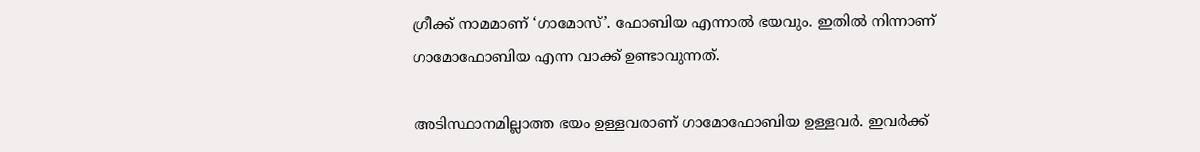ഗ്രീക്ക് നാമമാണ് ‘ഗാമോസ്’. ഫോബിയ എന്നാൽ ഭയവും. ഇതിൽ നിന്നാണ് ഗാമോഫോബിയ എന്ന വാക്ക് ഉണ്ടാവുന്നത്.

അടിസ്ഥാനമില്ലാത്ത ഭയം ഉള്ളവരാണ് ഗാമോഫോബിയ ഉള്ളവർ. ഇവർക്ക്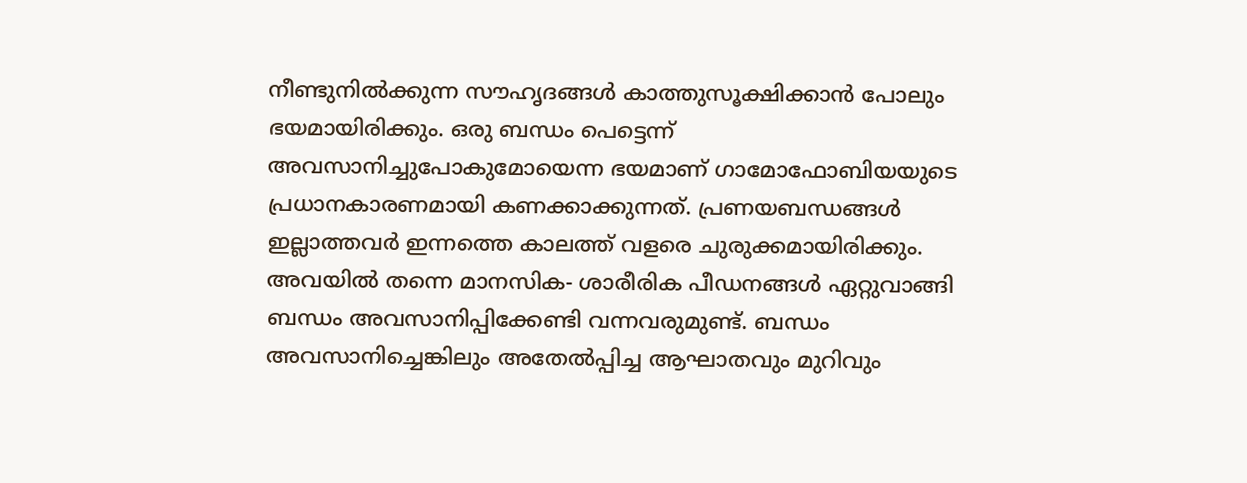നീണ്ടുനിൽക്കുന്ന സൗഹൃദങ്ങൾ കാത്തുസൂക്ഷിക്കാൻ പോലും ഭയമായിരിക്കും. ഒരു ബന്ധം പെട്ടെന്ന് അവസാനിച്ചുപോകുമോയെന്ന ഭയമാണ് ഗാമോഫോബിയയുടെ പ്രധാനകാരണമായി കണക്കാക്കുന്നത്. പ്രണയബന്ധങ്ങൾ ഇല്ലാത്തവർ ഇന്നത്തെ കാലത്ത് വളരെ ചുരുക്കമായിരിക്കും. അവയിൽ തന്നെ മാനസിക- ശാരീരിക പീഡനങ്ങൾ ഏറ്റുവാങ്ങി ബന്ധം അവസാനിപ്പിക്കേണ്ടി വന്നവരുമുണ്ട്. ബന്ധം അവസാനിച്ചെങ്കിലും അതേൽപ്പിച്ച ആഘാതവും മുറിവും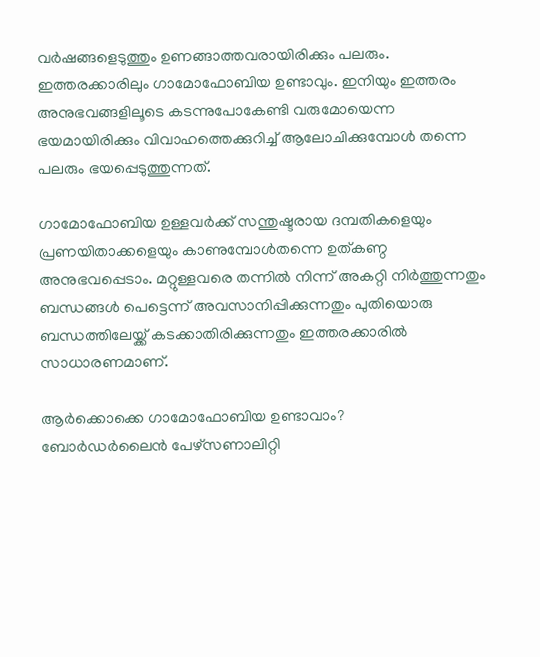വർഷങ്ങളെടുത്തും ഉണങ്ങാത്തവരായിരിക്കും പലരും. ഇത്തരക്കാരിലും ഗാമോഫോബിയ ഉണ്ടാവും. ഇനിയും ഇത്തരം അനുഭവങ്ങളിലൂടെ കടന്നുപോകേണ്ടി വരുമോയെന്ന ഭയമായിരിക്കും വിവാഹത്തെക്കുറിച്ച് ആലോചിക്കുമ്പോൾ തന്നെ പലരും ഭയപ്പെടുത്തുന്നത്.

ഗാമോഫോബിയ ഉള്ളവ‌ർക്ക് സന്തുഷ്ടരായ ദമ്പതികളെയും പ്രണയിതാക്കളെയും കാണുമ്പോൾതന്നെ ഉത്കണ്ഠ അനുഭവപ്പെടാം. മറ്റുള്ളവരെ തന്നിൽ നിന്ന് അകറ്റി നിർത്തുന്നതും ബന്ധങ്ങൾ പെട്ടെന്ന് അവസാനിപ്പിക്കുന്നതും പുതിയൊരു ബന്ധത്തിലേയ്ക്ക് കടക്കാതിരിക്കുന്നതും ഇത്തരക്കാരിൽ സാധാരണമാണ്.

ആ‌ർക്കൊക്കെ ഗാമോഫോബിയ ഉണ്ടാവാം?
ബോർഡർലൈൻ പേഴ്‌സണാലിറ്റി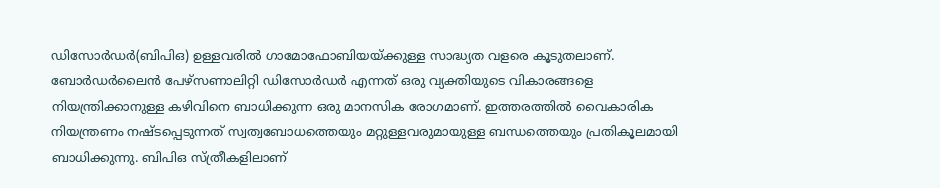ഡിസോർ‌‌ഡർ(ബിപിഒ) ഉള്ളവരിൽ ഗാമോഫോബിയയ്ക്കുള്ള സാദ്ധ്യത വളരെ കൂടുതലാണ്. ബോർഡർലൈൻ പേഴ്‌സണാലിറ്റി ഡിസോർഡർ എന്നത് ഒരു വ്യക്തിയുടെ വികാരങ്ങളെ നിയന്ത്രിക്കാനുള്ള കഴിവിനെ ബാധിക്കുന്ന ഒരു മാനസിക രോഗമാണ്. ഇത്തരത്തിൽ വൈകാരിക നിയന്ത്രണം നഷ്ടപ്പെടുന്നത് സ്വത്വബോധത്തെയും മറ്റുള്ളവരുമായുള്ള ബന്ധത്തെയും പ്രതികൂലമായി ബാധിക്കുന്നു. ബിപിഒ സ്ത്രീകളിലാണ്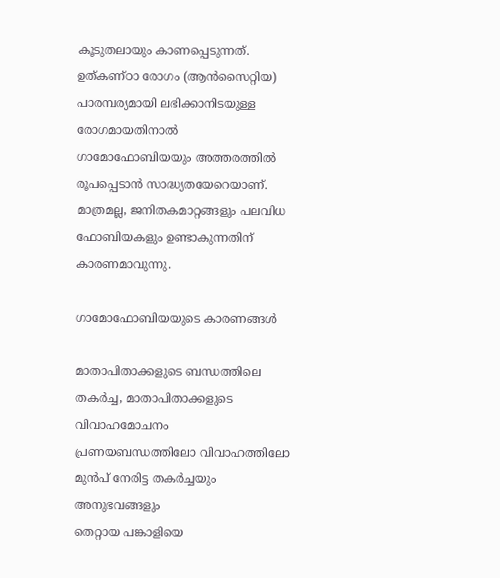കൂടുതലായും കാണപ്പെടുന്നത്. ഉത്കണ്ഠാ രോഗം (ആൻസൈറ്റിയ) പാരമ്പര്യമായി ലഭിക്കാനിടയുള്ള രോഗമായതിനാൽ ഗാമോഫോബിയയും അത്തരത്തിൽ രൂപപ്പെടാൻ സാദ്ധ്യതയേറെയാണ്. മാത്രമല്ല, ജനിതകമാറ്റങ്ങളും പലവിധ ഫോബിയകളും ഉണ്ടാകുന്നതിന് കാരണമാവുന്നു.

ഗാമോഫോബിയയുടെ കാരണങ്ങൾ

മാതാപിതാക്കളുടെ ബന്ധത്തിലെ തകർച്ച, മാതാപിതാക്കളുടെ വിവാഹമോചനം
പ്രണയബന്ധത്തിലോ വിവാഹത്തിലോ മുൻപ് നേരിട്ട തകർച്ചയും അനുഭവങ്ങളും
തെറ്റായ പങ്കാളിയെ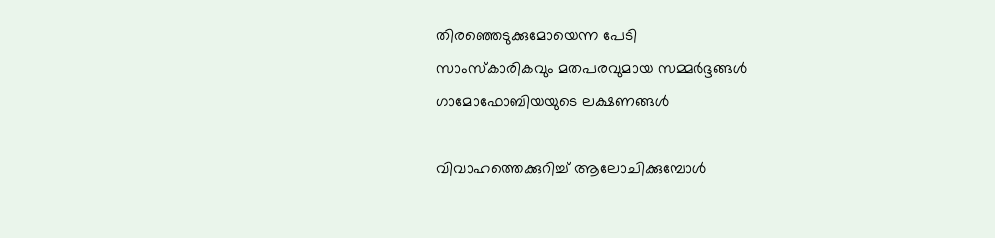തിരഞ്ഞെടുക്കുമോയെന്ന പേടി
സാംസ്‌കാരികവും മതപരവുമായ സമ്മർദ്ദങ്ങൾ
ഗാമോഫോബിയയുടെ ലക്ഷണങ്ങൾ

വിവാഹത്തെക്കുറിച്ച് ആലോചിക്കുമ്പോൾ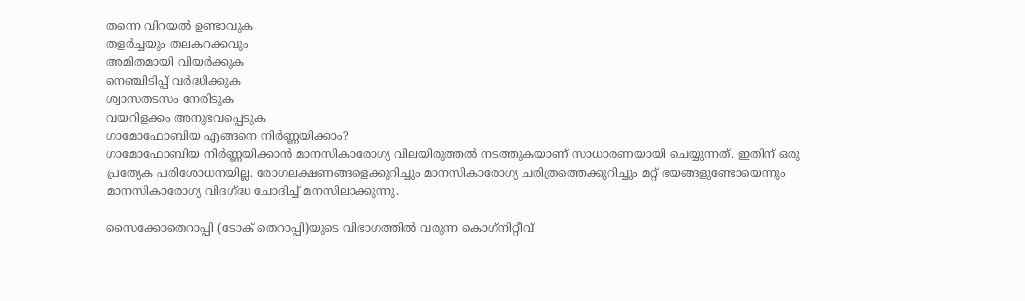തന്നെ വിറയൽ ഉണ്ടാവുക
തളർ‌ച്ചയും തലകറക്കവും
അമിതമായി വിയർക്കുക
നെഞ്ചിടിപ്പ് വർദ്ധിക്കുക
ശ്വാസതടസം നേരിടുക
വയറിളക്കം അനുഭവപ്പെടുക
ഗാമോഫോബിയ എങ്ങനെ നിർണ്ണയിക്കാം?
ഗാമോഫോബിയ നിർണ്ണയിക്കാൻ മാനസികാരോഗ്യ വിലയിരുത്തൽ നടത്തുകയാണ് സാധാരണയായി ചെയ്യുന്നത്. ഇതിന് ഒരു പ്രത്യേക പരിശോധനയില്ല. രോഗലക്ഷണങ്ങളെക്കുറിച്ചും മാനസികാരോഗ്യ ചരിത്രത്തെക്കുറിച്ചും മറ്റ് ഭയങ്ങളുണ്ടോയെന്നും മാനസികാരോഗ്യ വിദഗ്ദ്ധ ചോദിച്ച് മനസിലാക്കുന്നു.

സൈക്കോതെറാപ്പി (ടോക് തെറാപ്പി)യുടെ വിഭാഗത്തിൽ വരുന്ന കൊഗ്‌നിറ്റീവ്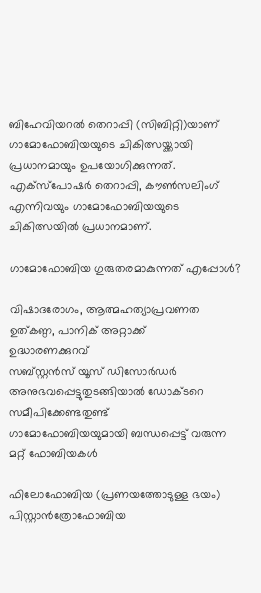ബിഹേവിയറൽ തെറാപ്പി (സിബിറ്റി)യാണ് ഗാമോഫോബിയയുടെ ചികിത്സയ്ക്കായി പ്രധാനമായും ഉപയോഗിക്കുന്നത്. എക്‌സ്‌പോഷർ തെറാപ്പി, കൗൺസലിംഗ് എന്നിവയും ഗാമോഫോബിയയുടെ ചികിത്സയിൽ പ്രധാനമാണ്.

ഗാമോഫോബിയ ഗുരുതരമാകുന്നത് എപ്പോൾ?

വിഷാദരോഗം, ആത്മഹത്യാപ്രവണത
ഉത്കണ്ഠ, പാനിക് അറ്റാക്ക്
ഉദ്ധാരണക്കുറവ്
സബ്‌സ്റ്റൻസ് യൂസ് ഡിസോർഡർ അനുഭവപ്പെട്ടുതുടങ്ങിയാൽ ഡോക്ടറെ സമീപിക്കേണ്ടതുണ്ട്
ഗാമോഫോബിയയുമായി ബന്ധപ്പെട്ട് വരുന്ന മറ്റ് ഫോബിയകൾ

ഫിലോഫോബിയ (പ്രണയത്തോടുള്ള ഭയം)
പിസ്റ്റാൻത്രോഫോബിയ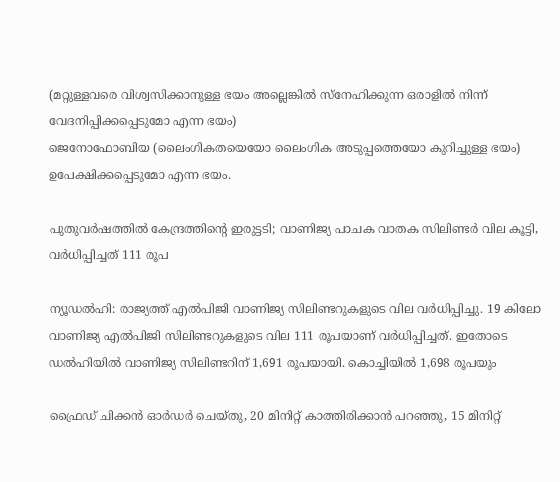(മറ്റുള്ളവരെ വിശ്വസിക്കാനുള്ള ഭയം അല്ലെങ്കിൽ സ്നേഹിക്കുന്ന ഒരാളിൽ നിന്ന് വേദനിപ്പിക്കപ്പെടുമോ എന്ന ഭയം)
ജെനോഫോബിയ (ലൈംഗികതയെയോ ലൈംഗിക അടുപ്പത്തെയോ കുറിച്ചുള്ള ഭയം)
ഉപേക്ഷിക്കപ്പെടുമോ എന്ന ഭയം.

പുതുവര്‍ഷത്തില്‍ കേന്ദ്രത്തിന്റെ ഇരുട്ടടി; വാണിജ്യ പാചക വാതക സിലിണ്ടര്‍ വില കൂട്ടി, വർധിപ്പിച്ചത് 111 രൂപ

ന്യൂഡല്‍ഹി: രാജ്യത്ത് എല്‍പിജി വാണിജ്യ സിലിണ്ടറുകളുടെ വില വര്‍ധിപ്പിച്ചു. 19 കിലോ വാണിജ്യ എല്‍പിജി സിലിണ്ടറുകളുടെ വില 111 രൂപയാണ് വര്‍ധിപ്പിച്ചത്. ഇതോടെ ഡല്‍ഹിയില്‍ വാണിജ്യ സിലിണ്ടറിന് 1,691 രൂപയായി. കൊച്ചിയില്‍ 1,698 രൂപയും

ഫ്രൈഡ് ചിക്കൻ ഓർഡർ ചെയ്തു, 20 മിനിറ്റ് കാത്തിരിക്കാൻ പറഞ്ഞു, 15 മിനിറ്റ്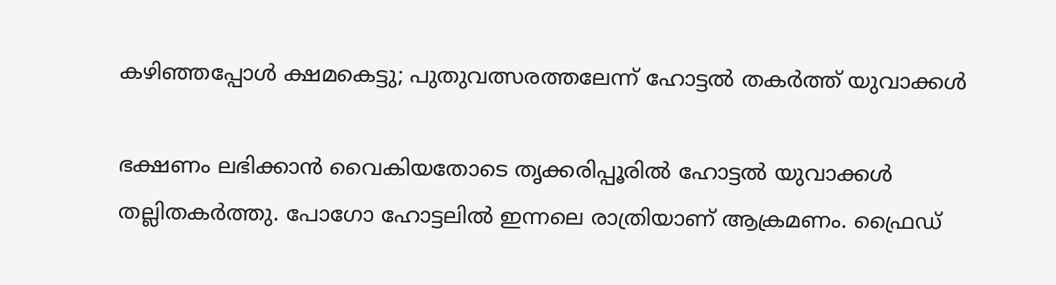കഴിഞ്ഞപ്പോൾ ക്ഷമകെട്ടു; പുതുവത്സരത്തലേന്ന് ഹോട്ടൽ തകർത്ത് യുവാക്കൾ

ഭക്ഷണം ലഭിക്കാൻ വൈകിയതോടെ തൃക്കരിപ്പൂരിൽ ഹോട്ടൽ യുവാക്കൾ തല്ലിതകർത്തു. പോഗോ ഹോട്ടലിൽ ഇന്നലെ രാത്രിയാണ് ആക്രമണം. ഫ്രൈഡ്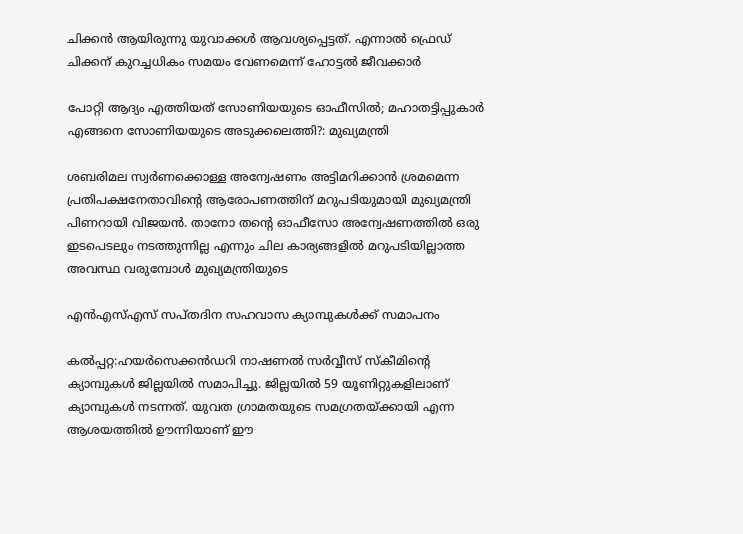ചിക്കൻ ആയിരുന്നു യുവാക്കൾ ആവശ്യപ്പെട്ടത്. എന്നാൽ ഫ്രെഡ് ചിക്കന് കുറച്ചധികം സമയം വേണമെന്ന് ഹോട്ടൽ ജീവക്കാർ

പോറ്റി ആദ്യം എത്തിയത് സോണിയയുടെ ഓഫീസിൽ; മഹാതട്ടിപ്പുകാർ എങ്ങനെ സോണിയയുടെ അടുക്കലെത്തി?: മുഖ്യമന്ത്രി

ശബരിമല സ്വർണക്കൊള്ള അന്വേഷണം അട്ടിമറിക്കാൻ ശ്രമമെന്ന പ്രതിപക്ഷനേതാവിന്റെ ആരോപണത്തിന് മറുപടിയുമായി മുഖ്യമന്ത്രി പിണറായി വിജയൻ. താനോ തന്റെ ഓഫീസോ അന്വേഷണത്തിൽ ഒരു ഇടപെടലും നടത്തുന്നില്ല എന്നും ചില കാര്യങ്ങളിൽ മറുപടിയില്ലാത്ത അവസ്ഥ വരുമ്പോൾ മുഖ്യമന്ത്രിയുടെ

എൻഎസ്‌എസ്‌ സപ്തദിന സഹവാസ ക്യാമ്പുകൾക്ക് സമാപനം

കൽപ്പറ്റ:ഹയർസെക്കൻഡറി നാഷണൽ സർവ്വീസ് സ്കീമിന്റെ ക്യാമ്പുകൾ ജില്ലയിൽ സമാപിച്ചു. ജില്ലയിൽ 59 യൂണിറ്റുകളിലാണ് ക്യാമ്പുകൾ നടന്നത്. യുവത ഗ്രാമതയുടെ സമഗ്രതയ്ക്കായി എന്ന ആശയത്തിൽ ഊന്നിയാണ് ഈ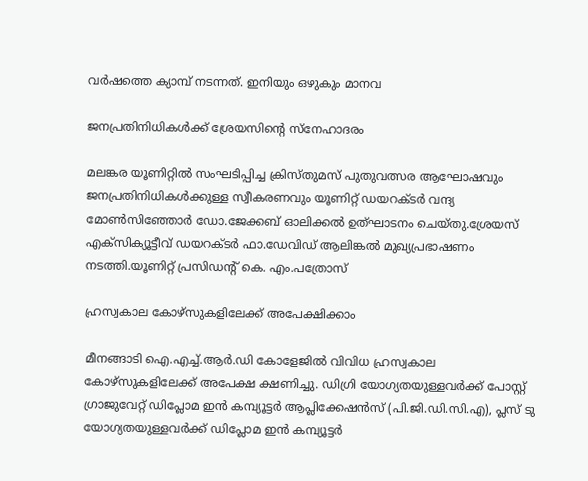വർഷത്തെ ക്യാമ്പ് നടന്നത്. ഇനിയും ഒഴുകും മാനവ

ജനപ്രതിനിധികൾക്ക് ശ്രേയസിന്റെ സ്നേഹാദരം

മലങ്കര യൂണിറ്റിൽ സംഘടിപ്പിച്ച ക്രിസ്തുമസ് പുതുവത്സര ആഘോഷവും ജനപ്രതിനിധികൾക്കുള്ള സ്വീകരണവും യൂണിറ്റ് ഡയറക്ടർ വന്ദ്യ മോൺസിഞ്ഞോർ ഡോ.ജേക്കബ് ഓലിക്കൽ ഉത്ഘാടനം ചെയ്തു.ശ്രേയസ് എക്സിക്യൂട്ടീവ് ഡയറക്ടർ ഫാ.ഡേവിഡ് ആലിങ്കൽ മുഖ്യപ്രഭാഷണം നടത്തി.യൂണിറ്റ് പ്രസിഡന്റ്‌ കെ. എം.പത്രോസ്

ഹ്രസ്വകാല കോഴ്‌സുകളിലേക്ക് അപേക്ഷിക്കാം

മീനങ്ങാടി ഐ.എച്ച്.ആര്‍.ഡി കോളേജില്‍ വിവിധ ഹ്രസ്വകാല കോഴ്‌സുകളിലേക്ക് അപേക്ഷ ക്ഷണിച്ചു. ഡിഗ്രി യോഗ്യതയുള്ളവര്‍ക്ക് പോസ്റ്റ് ഗ്രാജുവേറ്റ് ഡിപ്ലോമ ഇന്‍ കമ്പ്യൂട്ടര്‍ ആപ്ലിക്കേഷന്‍സ് (പി.ജി.ഡി.സി.എ), പ്ലസ് ടു യോഗ്യതയുള്ളവര്‍ക്ക് ഡിപ്ലോമ ഇന്‍ കമ്പ്യൂട്ടര്‍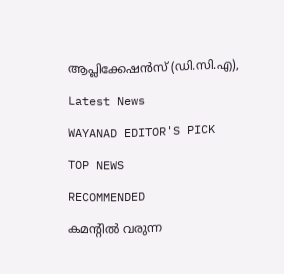ആപ്ലിക്കേഷന്‍സ് (ഡി.സി.എ),

Latest News

WAYANAD EDITOR'S PICK

TOP NEWS

RECOMMENDED

കമന്റിൽ വരുന്ന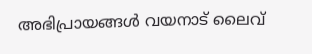അഭിപ്രായങ്ങൾ വയനാട് ലൈവ്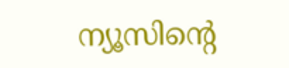ന്യൂസിന്റെ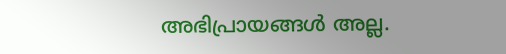അഭിപ്രായങ്ങൾ അല്ല.